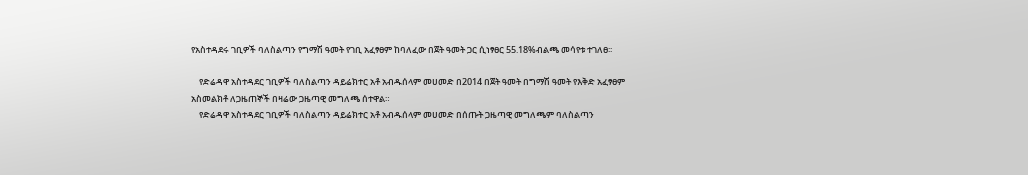የአስተዳደሩ ገቢዎች ባለስልጣን የግማሽ ዓመት የገቢ አፈፃፀም ከባለፈው በጀት ዓመት ጋር ሲነፃፀር 55.18%ብልጫ መሳየቱ ተገለፀ፡፡

    የድሬዳዋ አስተዳደር ገቢዎች ባለስልጣን ዳይሬክተር አቶ አብዱሰላም መሀመድ በ2014 በጀት ዓመት በግማሽ ዓመት የእቅድ አፈፃፀም አስመልክቶ ለጋዜጠኞች በዛሬው ጋዜጣዊ መግለጫ ሰተዋል።
    የድሬዳዋ አስተዳደር ገቢዎች ባለስልጣን ዳይሬክተር አቶ አብዱሰላም መሀመድ በሰጡት ጋዜጣዊ መግለጫም ባለስልጣን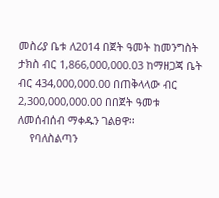መስሪያ ቤቱ ለ2014 በጀት ዓመት ከመንግስት ታክስ ብር 1,866,000,000.03 ከማዘጋጃ ቤት ብር 434,000,000.00 በጠቅላላው ብር 2,300,000,000.00 በበጀት ዓመቱ ለመሰብሰብ ማቀዱን ገልፀዋ፡፡
    የባለስልጣን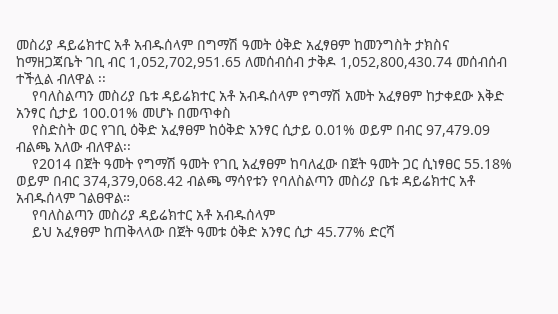መስሪያ ዳይሬክተር አቶ አብዱሰላም በግማሽ ዓመት ዕቅድ አፈፃፀም ከመንግስት ታክስና ከማዘጋጃቤት ገቢ ብር 1,052,702,951.65 ለመሰብሰብ ታቅዶ 1,052,800,430.74 መሰብሰብ ተችሏል ብለዋል ፡፡
    የባለስልጣን መስሪያ ቤቱ ዳይሬክተር አቶ አብዱሰላም የግማሽ አመት አፈፃፀም ከታቀደው እቅድ አንፃር ሲታይ 100.01% መሆኑ በመጥቀስ
    የስድስት ወር የገቢ ዕቅድ አፈፃፀም ከዕቅድ አንፃር ሲታይ 0.01% ወይም በብር 97,479.09 ብልጫ አለው ብለዋል፡፡
    የ2014 በጀት ዓመት የግማሽ ዓመት የገቢ አፈፃፀም ከባለፈው በጀት ዓመት ጋር ሲነፃፀር 55.18% ወይም በብር 374,379,068.42 ብልጫ ማሳየቱን የባለስልጣን መስሪያ ቤቱ ዳይሬክተር አቶ አብዱሰላም ገልፀዋል።
    የባለስልጣን መስሪያ ዳይሬክተር አቶ አብዱሰላም
    ይህ አፈፃፀም ከጠቅላላው በጀት ዓመቱ ዕቅድ አንፃር ሲታ 45.77% ድርሻ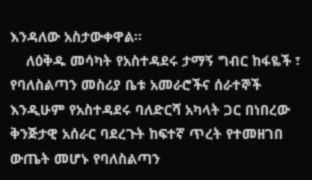እንዳለው አስታውቀዋል፡፡
    ለዕቅዱ መሳካት የአስተዳደሩ ታማኝ ግብር ከፋዬች ፣ የባለስልጣን መስሪያ ቤቱ አመራሮችና ሰራተኞች እንዲሁም የአስተዳደሩ ባለድርሻ አካላት ጋር በነበረው ቅንጅታዊ አሰራር ባደረጉት ከፍተኛ ጥረት የተመዘገበ ውጤት መሆኑ የባለስልጣን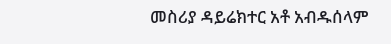መስሪያ ዳይሬክተር አቶ አብዱሰላም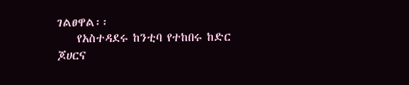ገልፀዋል፡፡
    የአስተዳደሩ ከንቲባ የተከበሩ ከድር ጆሀርና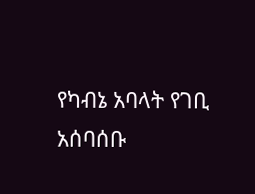የካብኔ አባላት የገቢ አሰባሰቡ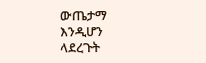ውጤታማ እንዲሆን ላደረጉት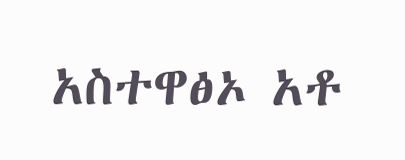አስተዋፅኦ አቶ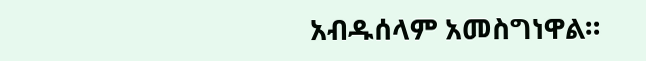አብዱሰላም አመስግነዋል።